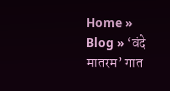Home » Blog » ‘वंदे मातरम’ गात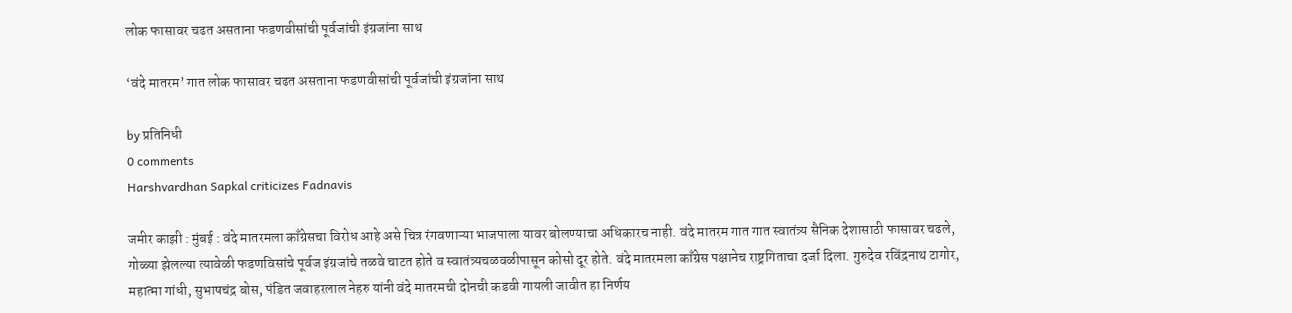लोक फासावर चढत असताना फडणवीसांची पूर्वजांची इंग्रजांना साथ

‘वंदे मातरम’ गात लोक फासावर चढत असताना फडणवीसांची पूर्वजांची इंग्रजांना साथ

by प्रतिनिधी
0 comments
Harshvardhan Sapkal criticizes Fadnavis

जमीर काझी : मुंबई : वंदे मातरमला काँग्रेसचा विरोध आहे असे चित्र रंगवणाऱ्या भाजपाला यावर बोलण्याचा अधिकारच नाही. वंदे मातरम गात गात स्वातंत्र्य सैनिक देशासाठी फासावर चढले, गोळ्या झेलल्या त्यावेळी फडणविसांचे पूर्वज इंग्रजांचे तळवे चाटत होते व स्वातंत्र्यचळवळीपासून कोसो दूर होते. वंदे मातरमला काँग्रेस पक्षानेच राष्ट्रगिताचा दर्जा दिला. गुरुदेव रविंद्रनाथ टागोर, महात्मा गांधी, सुभाषचंद्र बोस, पंडित जवाहरलाल नेहरु यांनी वंदे मातरमची दोनची कडवी गायली जावीत हा निर्णय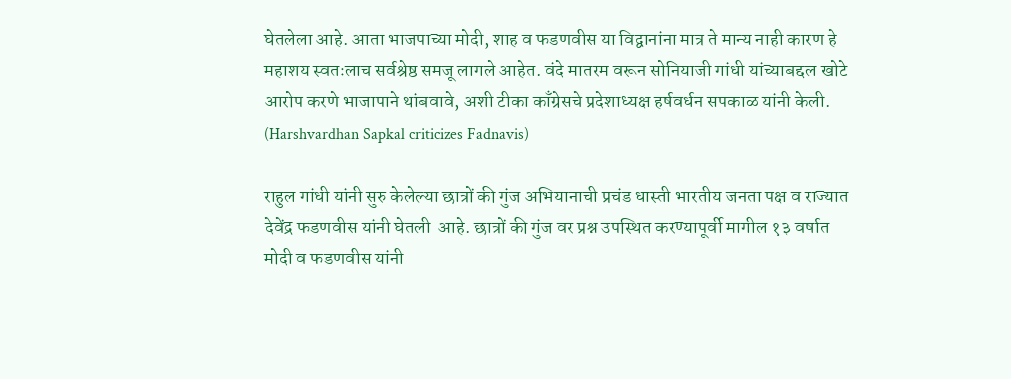घेतलेला आहे. आता भाजपाच्या मोदी, शाह व फडणवीस या विद्वानांना मात्र ते मान्य नाही कारण हे महाशय स्वतःलाच सर्वश्रेष्ठ समजू लागले आहेत. वंदे मातरम वरून सोनियाजी गांधी यांच्याबद्दल खोटे आरोप करणे भाजापाने थांबवावे, अशी टीका काँग्रेसचे प्रदेशाध्यक्ष हर्षवर्धन सपकाळ यांनी केली. (Harshvardhan Sapkal criticizes Fadnavis)

राहुल गांधी यांनी सुरु केलेल्या छात्रों की गुंज अभियानाची प्रचंड धास्ती भारतीय जनता पक्ष व राज्यात देवेंद्र फडणवीस यांनी घेतली  आहे. छात्रों की गुंज वर प्रश्न उपस्थित करण्यापूर्वी मागील १३ वर्षात मोदी व फडणवीस यांनी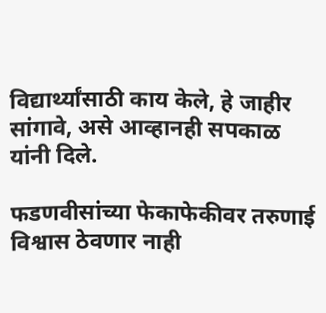विद्यार्थ्यांसाठी काय केले, हे जाहीर सांगावे, असे आव्हानही सपकाळ यांनी दिले.

फडणवीसांच्या फेकाफेकीवर तरुणाई विश्वास ठेवणार नाही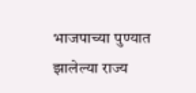भाजपाच्या पुण्यात झालेल्या राज्य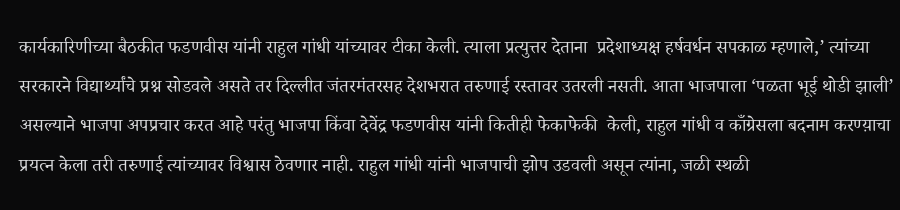कार्यकारिणीच्या बैठकीत फडणवीस यांनी राहुल गांधी यांच्यावर टीका केली. त्याला प्रत्युत्तर देताना  प्रदेशाध्यक्ष हर्षवर्धन सपकाळ म्हणाले,’ त्यांच्या सरकारने विद्यार्थ्यांचे प्रश्न सोडवले असते तर दिल्लीत जंतरमंतरसह देशभरात तरुणाई रस्तावर उतरली नसती. आता भाजपाला ‘पळता भूई थोडी झाली’ असल्याने भाजपा अपप्रचार करत आहे परंतु भाजपा किंवा देवेंद्र फडणवीस यांनी कितीही फेकाफेकी  केली, राहुल गांधी व काँग्रेसला बदनाम करण्य़ाचा प्रयत्न केला तरी तरुणाई त्यांच्यावर विश्वास ठेवणार नाही. राहुल गांधी यांनी भाजपाची झोप उडवली असून त्यांना, जळी स्थळी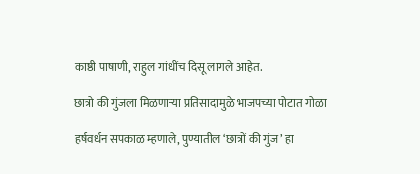काष्ठी पाषाणी, राहुल गांधींच दिसू लागले आहेत.

छात्रो की गुंजला मिळणाऱ्या प्रतिसादामुळे भाजपच्या पोटात गोळा

हर्षवर्धन सपकाळ म्हणाले, पुण्यातील ‘छात्रों की गुंज’ हा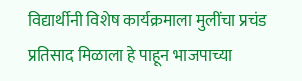विद्यार्थीनी विशेष कार्यक्रमाला मुलींचा प्रचंड प्रतिसाद मिळाला हे पाहून भाजपाच्या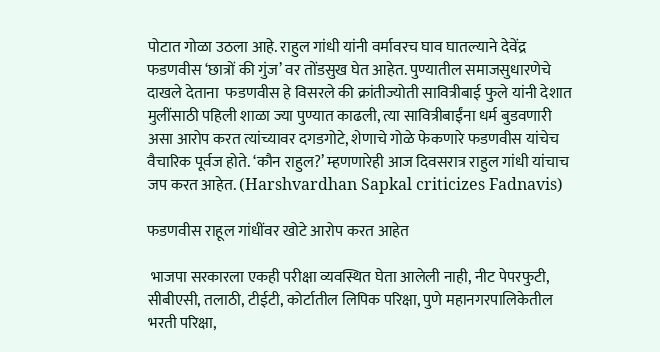पोटात गोळा उठला आहे. राहुल गांधी यांनी वर्मावरच घाव घातल्याने देवेंद्र फडणवीस ‘छात्रों की गुंज’ वर तोंडसुख घेत आहेत. पुण्यातील समाजसुधारणेचे दाखले देताना  फडणवीस हे विसरले की क्रांतीज्योती सावित्रीबाई फुले यांनी देशात मुलींसाठी पहिली शाळा ज्या पुण्यात काढली, त्या सावित्रीबाईंना धर्म बुडवणारी असा आरोप करत त्यांच्यावर दगडगोटे, शेणाचे गोळे फेकणारे फडणवीस यांचेच वैचारिक पूर्वज होते. ‘कौन राहुल?’ म्हणणारेही आज दिवसरात्र राहुल गांधी यांचाच जप करत आहेत. (Harshvardhan Sapkal criticizes Fadnavis)

फडणवीस राहूल गांधींवर खोटे आरोप करत आहेत

 भाजपा सरकारला एकही परीक्षा व्यवस्थित घेता आलेली नाही, नीट पेपरफुटी, सीबीएसी, तलाठी, टीईटी, कोर्टातील लिपिक परिक्षा, पुणे महानगरपालिकेतील भरती परिक्षा,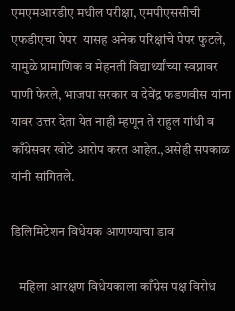एमएमआरडीए मधील परीक्षा, एमपीएससीची एफडीएचा पेपर  यासह अनेक परिक्षांचे पेपर फुटले, यामुळे प्रामाणिक व मेहनती विद्यार्थ्यांच्या स्वप्नावर पाणी फेरले, भाजपा सरकार व देवेंद्र फडणवीस यांना यावर उत्तर देता येत नाही म्हणून ते राहुल गांधी व काँग्रेसवर खोटे आरोप करत आहेत.,असेही सपकाळ यांनी सांगितले.

डिलिमिटेशन विधेयक आणण्याचा डाव

   महिला आरक्षण विधेयकाला काँग्रेस पक्ष विरोध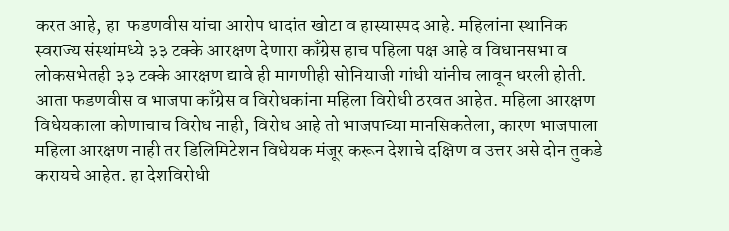करत आहे, हा  फडणवीस यांचा आरोप धादांत खोटा व हास्यास्पद आहे. महिलांना स्थानिक स्वराज्य संस्थांमध्ये ३३ टक्के आरक्षण देणारा काँग्रेस हाच पहिला पक्ष आहे व विधानसभा व लोकसभेतही ३३ टक्के आरक्षण द्यावे ही मागणीही सोनियाजी गांधी यांनीच लावून धरली होती. आता फडणवीस व भाजपा काँग्रेस व विरोधकांना महिला विरोधी ठरवत आहेत. महिला आरक्षण विधेयकाला कोणाचाच विरोध नाही, विरोध आहे तो भाजपाच्या मानसिकतेला, कारण भाजपाला महिला आरक्षण नाही तर डिलिमिटेशन विधेयक मंजूर करून देशाचे दक्षिण व उत्तर असे दोन तुकडे करायचे आहेत. हा देशविरोधी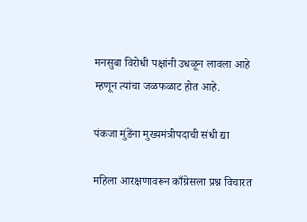मनसुबा विरोधी पक्षांनी उधळून लावला आहे म्हणून त्यांचा जळफळाट होत आहे.

पंकजा मुंडेंना मुख्यमंत्रीपदाची संधी द्या

महिला आरक्षणावरून काँग्रेसला प्रश्न विचारत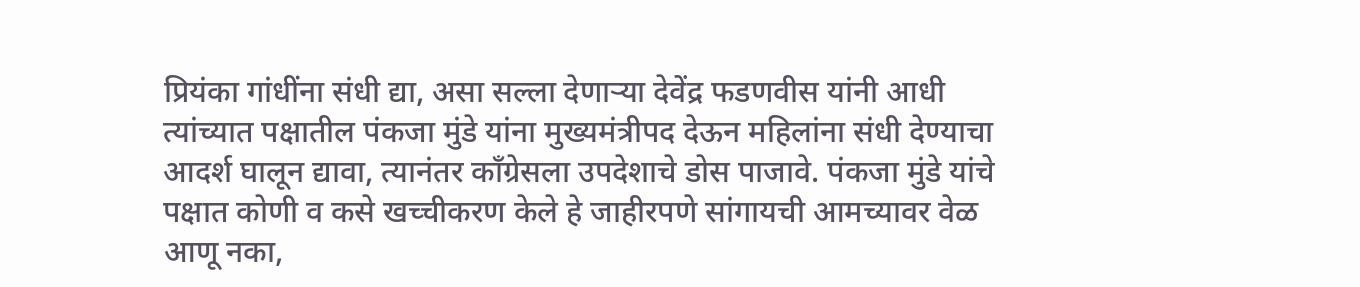प्रियंका गांधींना संधी द्या, असा सल्ला देणाऱ्या देवेंद्र फडणवीस यांनी आधी त्यांच्यात पक्षातील पंकजा मुंडे यांना मुख्यमंत्रीपद देऊन महिलांना संधी देण्याचा आदर्श घालून द्यावा, त्यानंतर काँग्रेसला उपदेशाचे डोस पाजावे. पंकजा मुंडे यांचे पक्षात कोणी व कसे खच्चीकरण केले हे जाहीरपणे सांगायची आमच्यावर वेळ आणू नका,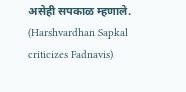असेही सपकाळ म्हणाले. (Harshvardhan Sapkal criticizes Fadnavis)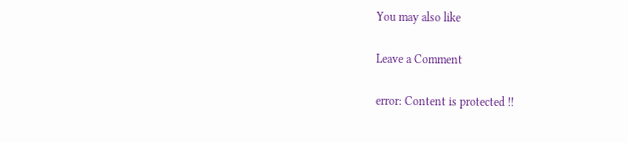You may also like

Leave a Comment

error: Content is protected !!